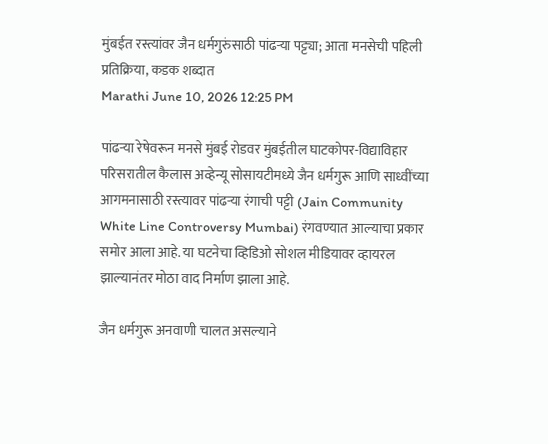मुंबईत रस्त्यांवर जैन धर्मगुरुंसाठी पांढऱ्या पट्ट्या; आता मनसेची पहिली प्रतिक्रिया, कडक शब्दात
Marathi June 10, 2026 12:25 PM

पांढऱ्या रेषेवरून मनसे मुंबई रोडवर मुंबईतील घाटकोपर-विद्याविहार परिसरातील कैलास अव्हेन्यू सोसायटीमध्ये जैन धर्मगुरू आणि साध्वींच्या आगमनासाठी रस्त्यावर पांढऱ्या रंगाची पट्टी (Jain Community White Line Controversy Mumbai) रंगवण्यात आल्याचा प्रकार समोर आला आहे. या घटनेचा व्हिडिओ सोशल मीडियावर व्हायरल झाल्यानंतर मोठा वाद निर्माण झाला आहे.

जैन धर्मगुरू अनवाणी चालत असल्याने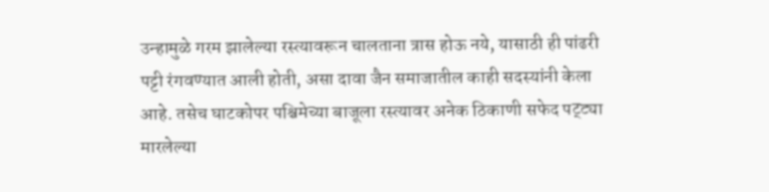उन्हामुळे गरम झालेल्या रस्त्यावरून चालताना त्रास होऊ नये, यासाठी ही पांढरी पट्टी रंगवण्यात आली होती, असा दावा जैन समाजातील काही सदस्यांनी केला आहे. तसेच घाटकोपर पश्चिमेच्या बाजूला रस्त्यावर अनेक ठिकाणी सफेद पट्ट्या मारलेल्या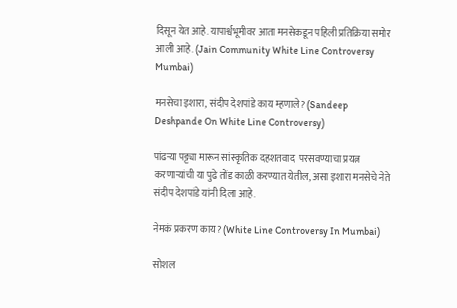दिसून येत आहे. यापार्श्वभूमीवर आता मनसेकडून पहिली प्रतिक्रिया समोर आली आहे. (Jain Community White Line Controversy Mumbai)

मनसेचा इशारा, संदीप देशपांडे काय म्हणाले? (Sandeep Deshpande On White Line Controversy)

पांढऱ्या पट्ट्या मारून सांस्कृतिक दहशतवाद  परसवण्याचा प्रयत्न करणाऱ्यांची या पुढे तोंड काळी करण्यात येतील, असा इशारा मनसेचे नेते संदीप देशपांडे यांनी दिला आहे.

नेमकं प्रकरण काय? (White Line Controversy In Mumbai)

सोशल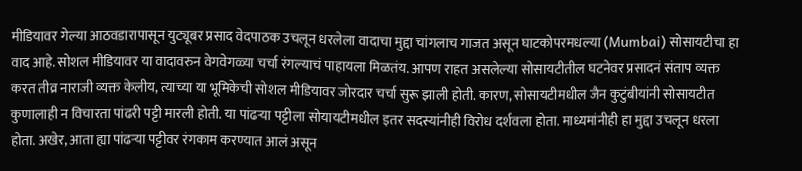मीडियावर गेल्या आठवडारापासून युट्यूबर प्रसाद वेदपाठक उचलून धरलेला वादाचा मुद्दा चांगलाच गाजत असून घाटकोपरमधल्या (Mumbai) सोसायटीचा हा वाद आहे. सोशल मीडियावर या वादावरुन वेगवेगळ्या चर्चा रंगल्याचं पाहायला मिळतंय. आपण राहत असलेल्या सोसायटीतील घटनेवर प्रसादनं संताप व्यक्त करत तीव्र नाराजी व्यक्त केलीय, त्याच्या या भूमिकेची सोशल मीडियावर जोरदार चर्चा सुरू झाली होती. कारण, सोसायटीमधील जैन कुटुंबीयांनी सोसायटीत कुणालाही न विचारता पांढरी पट्टी मारली होती. या पांढऱ्या पट्टीला सोयायटीमधील इतर सदस्यांनीही विरोध दर्शवला होता. माध्यमांनीही हा मुद्दा उचलून धरला होता. अखेर, आता ह्या पांढऱ्या पट्टीवर रंगकाम करण्यात आलं असून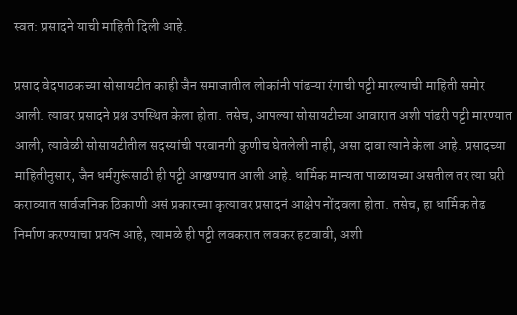स्वत: प्रसादने याची माहिती दिली आहे.

प्रसाद वेदपाठकच्या सोसायटीत काही जैन समाजातील लोकांनी पांढऱ्या रंगाची पट्टी मारल्याची माहिती समोर आली. त्यावर प्रसादने प्रश्न उपस्थित केला होता. तसेच, आपल्या सोसायटीच्या आवारात अशी पांढरी पट्टी मारण्यात आली, त्यावेळी सोसायटीतील सदस्यांची परवानगी कुणीच घेतलेली नाही, असा दावा त्याने केला आहे. प्रसादच्या माहितीनुसार, जैन धर्मगुरूंसाठी ही पट्टी आखण्यात आली आहे. धार्मिक मान्यता पाळायच्या असतील तर त्या घरी कराव्यात सार्वजनिक ठिकाणी असं प्रकारच्या कृत्यावर प्रसादनं आक्षेप नोंदवला होता. तसेच, हा धार्मिक तेढ निर्माण करण्याचा प्रयत्न आहे, त्यामळे ही पट्टी लवकरात लवकर हटवावी, अशी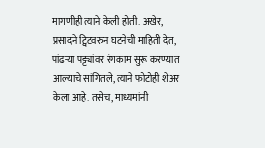मागणीही त्याने केली होती. अखेर, प्रसादने ट्विटवरुन घटनेची माहिती देत, पांढऱ्या पट्ट्यांवर रंगकाम सुरू करण्यात आल्याचे सांगितले, त्याने फोटोही शेअर केला आहे. तसेच, माध्यमांनी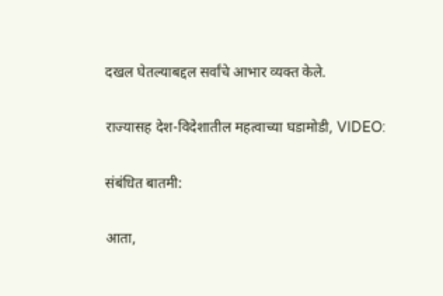दखल घेतल्याबद्दल सर्वांचे आभार व्यक्त केले.

राज्यासह देश-विदेशातील महत्वाच्या घडामोडी, VIDEO:

संबंधित बातमी:

आता,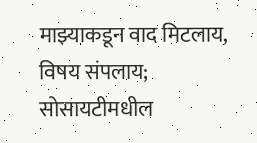माझ्याकडून वाद मिटलाय, विषय संपलाय; सोसायटीमधील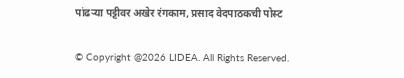पांढऱ्या पट्टीवर अखेर रंगकाम, प्रसाद वेदपाठकची पोस्ट

© Copyright @2026 LIDEA. All Rights Reserved.